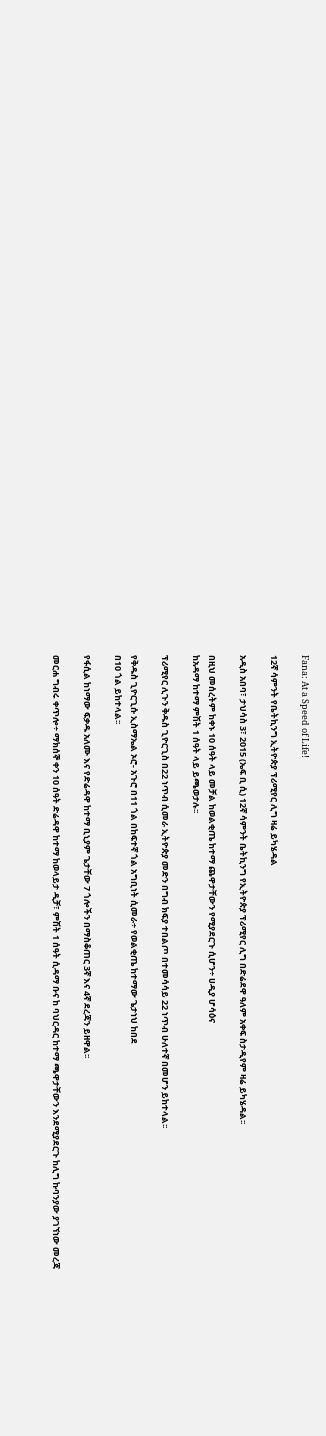Fana: At a Speed of Life!

12ኛ ሳምንት የቤትኪንግ ኢትዮጵያ ፕሪሚየር ሊግ ዛሬ ይካሄዳል

አዲስ አበባ፣ ታህሳስ 3፣ 2015 (ኤፍ ቢ ሲ) 12ኛ ሳምንት ቤትኪንግ የኢትዮጵያ ፕሪሚየር ሊግ በድሬደዋ ዓለም አቀፍ ስታዲየም ዛሬ ይካሄዳል፡፡

በዚህ መሰረትም ከቀኑ 10 ሰዓት ላይ መቻል ከወልቂጤ ከተማ ጨዋታቸውን የሚያደርጉ ሲሆን÷ ሀዲያ ሆሳዕና
ከአዳማ ከተማ ምሽት 1 ሰዓት ላይ ይጫወታሉ፡፡

ፕሪሚየር ሊጉን ቅዱስ ጊዮርጊስ በ22 ነጥብ ሲመራ ኢትዮጵያ መድን በግብ ክፍያ ተበልጦ በተመሳሳይ 22 ነጥብ ሁለተኛ በመሆን ይከተላል፡፡

የቅዱስ ጊዮርጊሱ ኢስማኤል ኦሮ- አጉሮ በ11 ጎል በከፍተኛ ጎል አግቢነት ሲመራ÷ የወልቂጤ ከተማው ጌታነህ ከበደ
በ10 ጎል ይከተላል፡፡

የፋሲል ከነማው ፍቃዱ አለሙ እና የድሬዳዋ ከተማ ቢኒያም ጌታቸው 7 ጎሎችን በማስቆጠር 3ኛ እና 4ኛ ደረጃን ይዘዋል፡፡

መርሐ ግብሩ ቀጥሎ÷ ማክሰኞ ቀን 10 ሰዓት ድሬዳዋ ከተማ ከወላይታ ዲቻ፣ ምሽት 1 ሰዓት ሲዳማ ቡና ከ ባህርዳር ከተማ ጫዋታቸውን እንደሚያደርጉ ከሊግ ኩባንያው ያገኘነው መረጃ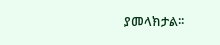ያመላክታል፡፡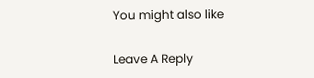You might also like

Leave A Reply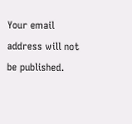Your email address will not be published.